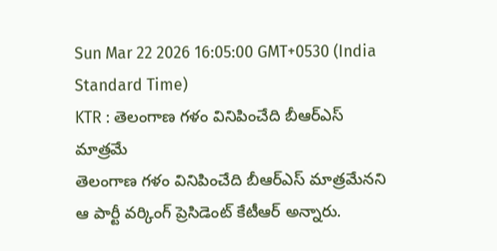Sun Mar 22 2026 16:05:00 GMT+0530 (India Standard Time)
KTR : తెలంగాణ గళం వినిపించేది బీఆర్ఎస్ మాత్రమే
తెలంగాణ గళం వినిపించేది బీఆర్ఎస్ మాత్రమేనని ఆ పార్టీ వర్కింగ్ ప్రెసిడెంట్ కేటీఆర్ అన్నారు.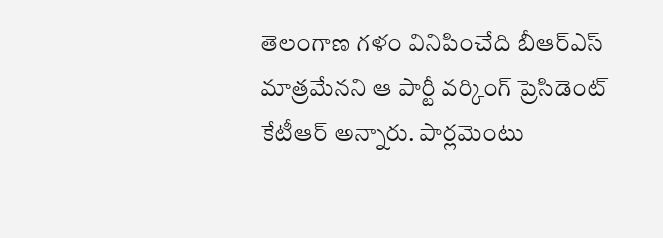తెలంగాణ గళం వినిపించేది బీఆర్ఎస్ మాత్రమేనని ఆ పార్టీ వర్కింగ్ ప్రెసిడెంట్ కేటీఆర్ అన్నారు. పార్లమెంటు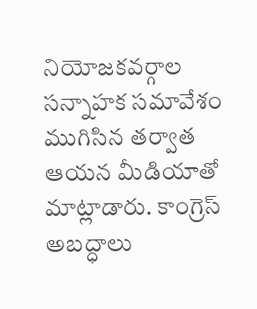నియోజకవర్గాల సన్నాహక సమావేశం ముగిసిన తర్వాత ఆయన మీడియాతో మాట్లాడారు. కాంగ్రెస్ అబద్ధాలు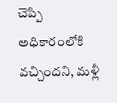చెప్పి అధికారంలోకి వచ్చిందని, మళ్లీ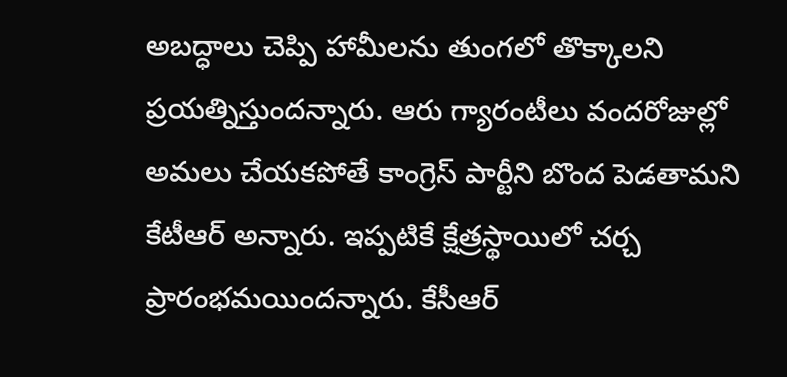అబద్ధాలు చెప్పి హామీలను తుంగలో తొక్కాలని ప్రయత్నిస్తుందన్నారు. ఆరు గ్యారంటీలు వందరోజుల్లో అమలు చేయకపోతే కాంగ్రెస్ పార్టీని బొంద పెడతామని కేటీఆర్ అన్నారు. ఇప్పటికే క్షేత్రస్థాయిలో చర్చ ప్రారంభమయిందన్నారు. కేసీఆర్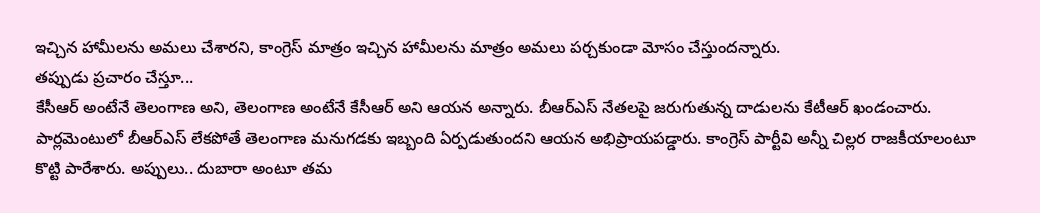ఇచ్చిన హామీలను అమలు చేశారని, కాంగ్రెస్ మాత్రం ఇచ్చిన హామీలను మాత్రం అమలు పర్చకుండా మోసం చేస్తుందన్నారు.
తప్పుడు ప్రచారం చేస్తూ...
కేసీఆర్ అంటేనే తెలంగాణ అని, తెలంగాణ అంటేనే కేసీఆర్ అని ఆయన అన్నారు. బీఆర్ఎస్ నేతలపై జరుగుతున్న దాడులను కేటీఆర్ ఖండంచారు. పార్లమెంటులో బీఆర్ఎస్ లేకపోతే తెలంగాణ మనుగడకు ఇబ్బంది ఏర్పడుతుందని ఆయన అభిప్రాయపడ్డారు. కాంగ్రెస్ పార్టీవి అన్నీ చిల్లర రాజకీయాలంటూ కొట్టి పారేశారు. అప్పులు.. దుబారా అంటూ తమ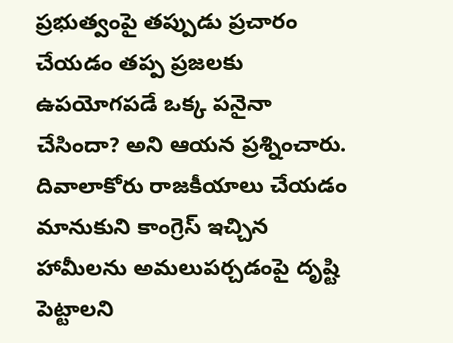ప్రభుత్వంపై తప్పుడు ప్రచారం చేయడం తప్ప ప్రజలకు ఉపయోగపడే ఒక్క పనైనా చేసిందా? అని ఆయన ప్రశ్నించారు. దివాలాకోరు రాజకీయాలు చేయడం మానుకుని కాంగ్రెస్ ఇచ్చిన హామీలను అమలుపర్చడంపై దృష్టి పెట్టాలని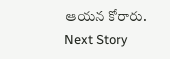ఆయన కోరారు.
Next Story